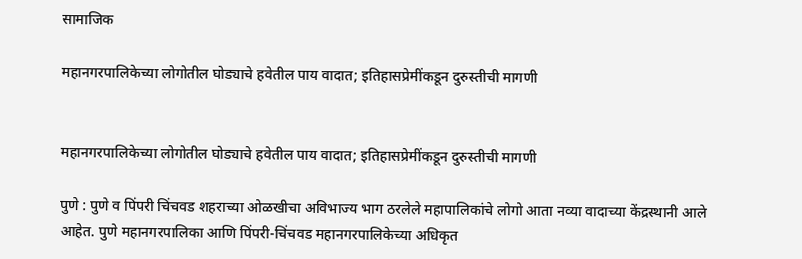सामाजिक

महानगरपालिकेच्या लोगोतील घोड्याचे हवेतील पाय वादात; इतिहासप्रेमींकडून दुरुस्तीची मागणी


महानगरपालिकेच्या लोगोतील घोड्याचे हवेतील पाय वादात; इतिहासप्रेमींकडून दुरुस्तीची मागणी

पुणे : पुणे व पिंपरी चिंचवड शहराच्या ओळखीचा अविभाज्य भाग ठरलेले महापालिकांचे लोगो आता नव्या वादाच्या केंद्रस्थानी आले आहेत. पुणे महानगरपालिका आणि पिंपरी-चिंचवड महानगरपालिकेच्या अधिकृत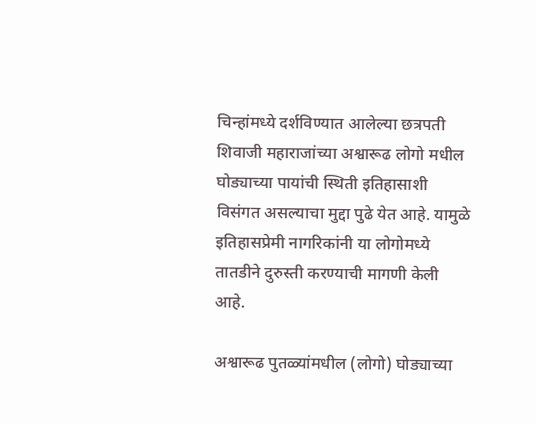चिन्हांमध्ये दर्शविण्यात आलेल्या छत्रपती शिवाजी महाराजांच्या अश्वारूढ लोगो मधील घोड्याच्या पायांची स्थिती इतिहासाशी विसंगत असल्याचा मुद्दा पुढे येत आहे. यामुळे इतिहासप्रेमी नागरिकांनी या लोगोमध्ये तातडीने दुरुस्ती करण्याची मागणी केली आहे.

अश्वारूढ पुतळ्यांमधील (लोगो) घोड्याच्या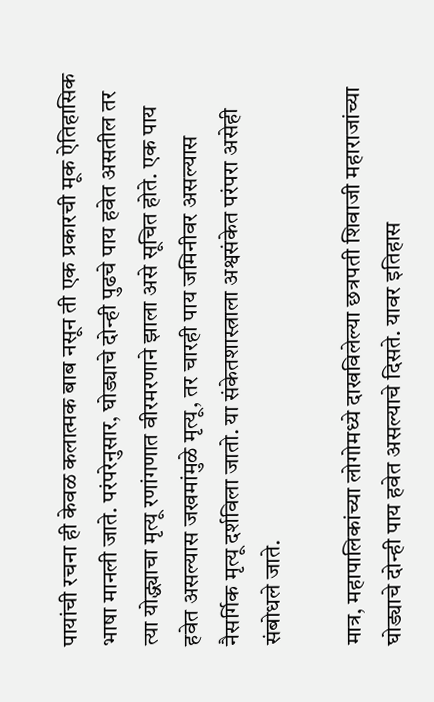पायांची रचना ही केवळ कलात्मक बाब नसून ती एक प्रकारची मूक ऐतिहासिक भाषा मानली जाते. परंपरेनुसार, घोड्याचे दोन्ही पुढचे पाय हवेत असतील तर त्या योद्ध्याचा मृत्यू रणांगणात वीरमरणाने झाला असे सूचित होते. एक पाय हवेत असल्यास जखमांमुळे मृत्यू, तर चारही पाय जमिनीवर असल्यास नैसर्गिक मृत्यू दर्शविला जातो. या संकेतशास्त्राला अश्वसंकेत परंपरा असेही संबोधले जाते.

मात्र, महापालिकांच्या लोगोमध्ये दाखविलेल्या छत्रपती शिवाजी महाराजांच्या घोड्याचे दोन्ही पाय हवेत असल्याचे दिसते. यावर इतिहास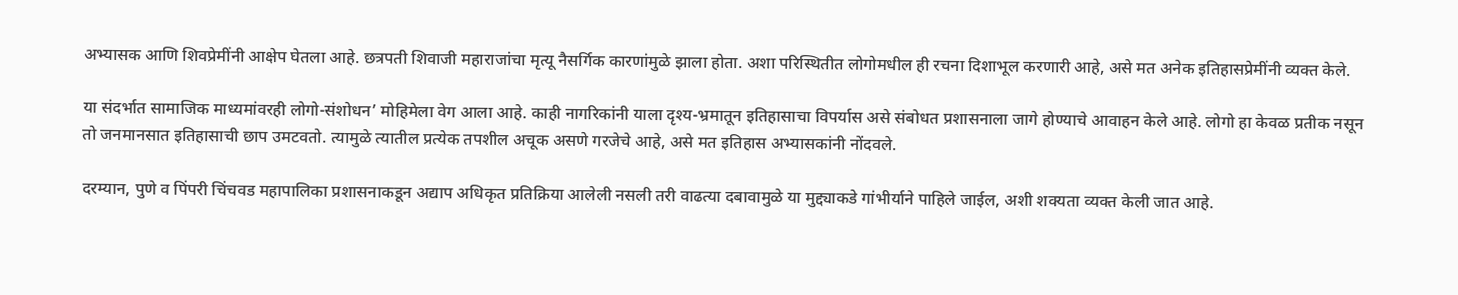अभ्यासक आणि शिवप्रेमींनी आक्षेप घेतला आहे. छत्रपती शिवाजी महाराजांचा मृत्यू नैसर्गिक कारणांमुळे झाला होता. अशा परिस्थितीत लोगोमधील ही रचना दिशाभूल करणारी आहे, असे मत अनेक इतिहासप्रेमींनी व्यक्त केले.

या संदर्भात सामाजिक माध्यमांवरही लोगो-संशोधन’ मोहिमेला वेग आला आहे. काही नागरिकांनी याला दृश्य-भ्रमातून इतिहासाचा विपर्यास असे संबोधत प्रशासनाला जागे होण्याचे आवाहन केले आहे. लोगो हा केवळ प्रतीक नसून तो जनमानसात इतिहासाची छाप उमटवतो. त्यामुळे त्यातील प्रत्येक तपशील अचूक असणे गरजेचे आहे, असे मत इतिहास अभ्यासकांनी नोंदवले.

दरम्यान, पुणे व पिंपरी चिंचवड महापालिका प्रशासनाकडून अद्याप अधिकृत प्रतिक्रिया आलेली नसली तरी वाढत्या दबावामुळे या मुद्द्याकडे गांभीर्याने पाहिले जाईल, अशी शक्यता व्यक्त केली जात आहे.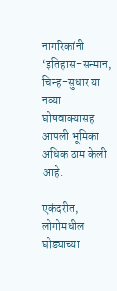नागरिकांनी ‘इतिहास-सन्मान, चिन्ह-सुधार या नव्या घोषवाक्यासह आपली भूमिका अधिक ठाम केली आहे.

एकंदरीत, लोगोमधील घोड्याच्या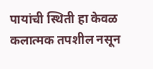पायांची स्थिती हा केवळ कलात्मक तपशील नसून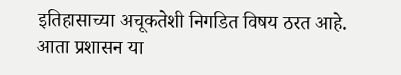इतिहासाच्या अचूकतेशी निगडित विषय ठरत आहे. आता प्रशासन या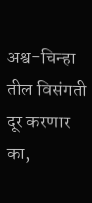अश्व-चिन्हा तील विसंगती दूर करणार का,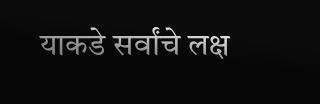याकडे सर्वांचे लक्ष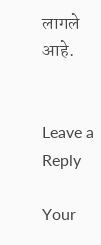लागले आहे.


Leave a Reply

Your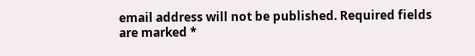email address will not be published. Required fields are marked *